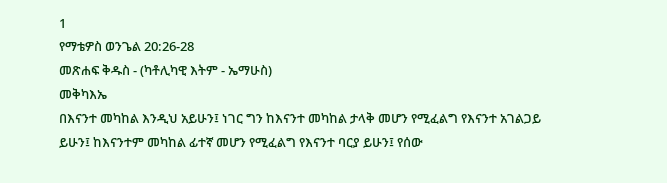1
የማቴዎስ ወንጌል 20:26-28
መጽሐፍ ቅዱስ - (ካቶሊካዊ እትም - ኤማሁስ)
መቅካእኤ
በእናንተ መካከል እንዲህ አይሁን፤ ነገር ግን ከእናንተ መካከል ታላቅ መሆን የሚፈልግ የእናንተ አገልጋይ ይሁን፤ ከእናንተም መካከል ፊተኛ መሆን የሚፈልግ የእናንተ ባርያ ይሁን፤ የሰው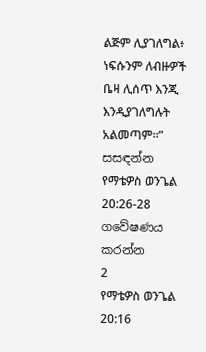ልጅም ሊያገለግል፥ ነፍሱንም ለብዙዎች ቤዛ ሊሰጥ እንጂ እንዲያገለግሉት አልመጣም።”
සසඳන්න
የማቴዎስ ወንጌል 20:26-28 ගවේෂණය කරන්න
2
የማቴዎስ ወንጌል 20:16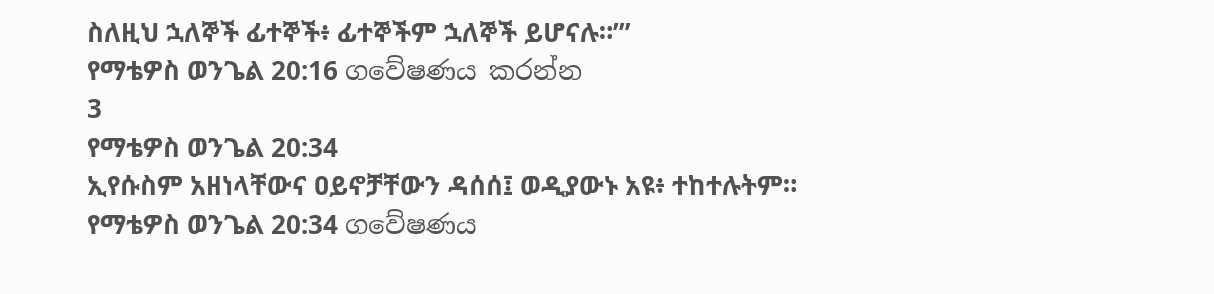ስለዚህ ኋለኞች ፊተኞች፥ ፊተኞችም ኋለኞች ይሆናሉ።’”
የማቴዎስ ወንጌል 20:16 ගවේෂණය කරන්න
3
የማቴዎስ ወንጌል 20:34
ኢየሱስም አዘነላቸውና ዐይኖቻቸውን ዳሰሰ፤ ወዲያውኑ አዩ፥ ተከተሉትም።
የማቴዎስ ወንጌል 20:34 ගවේෂණය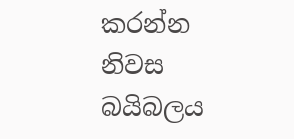කරන්න
නිවස
බයිබලය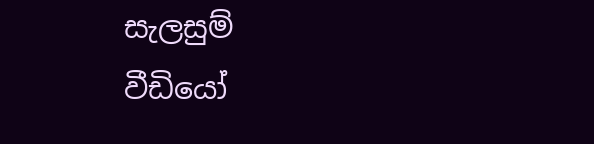සැලසුම්
වීඩියෝ